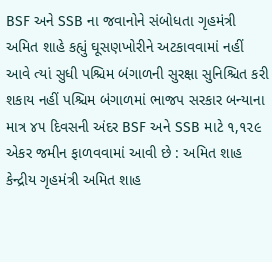BSF અને SSB ના જવાનોને સંબોધતા ગૃહમંત્રી અમિત શાહે કહ્યું ઘૂસણખોરીને અટકાવવામાં નહીં આવે ત્યાં સુધી પશ્ચિમ બંગાળની સુરક્ષા સુનિશ્ચિત કરી શકાય નહીં પશ્ચિમ બંગાળમાં ભાજપ સરકાર બન્યાના માત્ર ૪૫ દિવસની અંદર BSF અને SSB માટે ૧,૧૨૯ એકર જમીન ફાળવવામાં આવી છે : અમિત શાહ કેન્દ્રીય ગૃહમંત્રી અમિત શાહ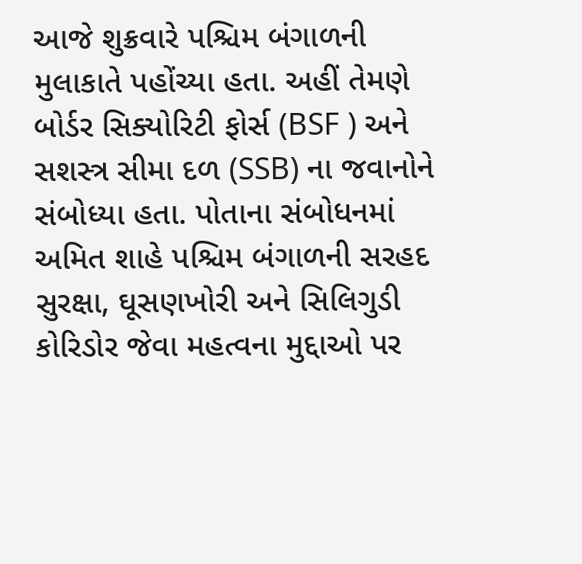આજે શુક્રવારે પશ્ચિમ બંગાળની મુલાકાતે પહોંચ્યા હતા. અહીં તેમણે બોર્ડર સિક્યોરિટી ફોર્સ (BSF ) અને સશસ્ત્ર સીમા દળ (SSB) ના જવાનોને સંબોધ્યા હતા. પોતાના સંબોધનમાં અમિત શાહે પશ્ચિમ બંગાળની સરહદ સુરક્ષા, ઘૂસણખોરી અને સિલિગુડી કોરિડોર જેવા મહત્વના મુદ્દાઓ પર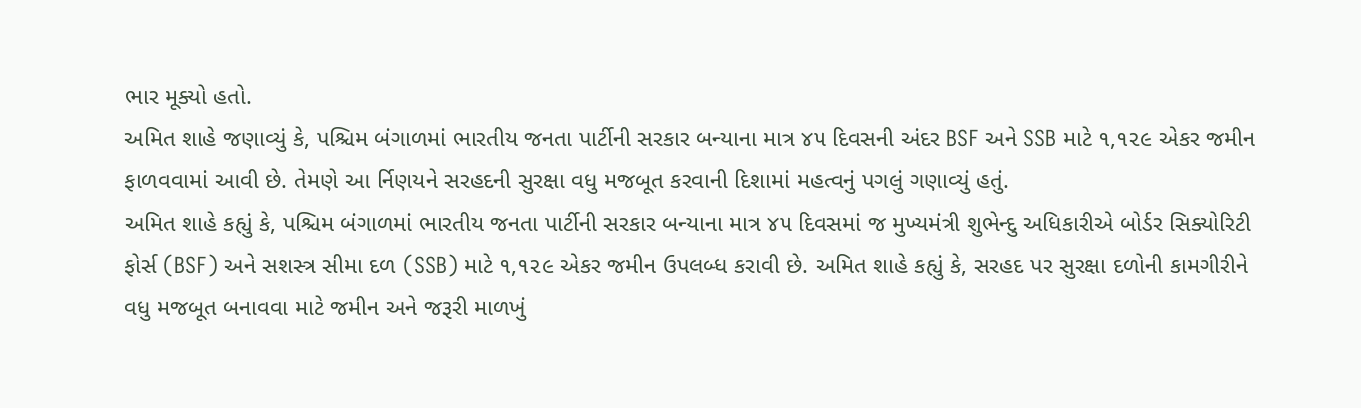ભાર મૂક્યો હતો.
અમિત શાહે જણાવ્યું કે, પશ્ચિમ બંગાળમાં ભારતીય જનતા પાર્ટીની સરકાર બન્યાના માત્ર ૪૫ દિવસની અંદર BSF અને SSB માટે ૧,૧૨૯ એકર જમીન ફાળવવામાં આવી છે. તેમણે આ ર્નિણયને સરહદની સુરક્ષા વધુ મજબૂત કરવાની દિશામાં મહત્વનું પગલું ગણાવ્યું હતું.
અમિત શાહે કહ્યું કે, પશ્ચિમ બંગાળમાં ભારતીય જનતા પાર્ટીની સરકાર બન્યાના માત્ર ૪૫ દિવસમાં જ મુખ્યમંત્રી શુભેન્દુ અધિકારીએ બોર્ડર સિક્યોરિટી ફોર્સ (BSF) અને સશસ્ત્ર સીમા દળ (SSB) માટે ૧,૧૨૯ એકર જમીન ઉપલબ્ધ કરાવી છે. અમિત શાહે કહ્યું કે, સરહદ પર સુરક્ષા દળોની કામગીરીને વધુ મજબૂત બનાવવા માટે જમીન અને જરૂરી માળખું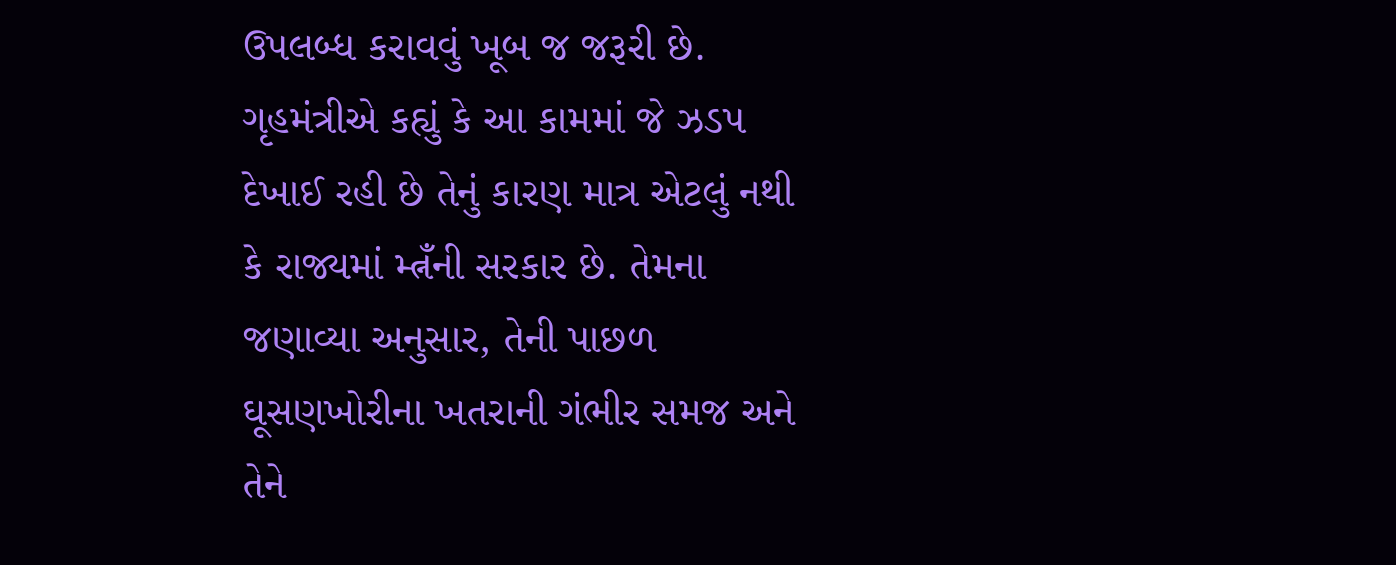ઉપલબ્ધ કરાવવું ખૂબ જ જરૂરી છે.
ગૃહમંત્રીએ કહ્યું કે આ કામમાં જે ઝડપ દેખાઈ રહી છે તેનું કારણ માત્ર એટલું નથી કે રાજ્યમાં મ્ત્નઁની સરકાર છે. તેમના જણાવ્યા અનુસાર, તેની પાછળ ઘૂસણખોરીના ખતરાની ગંભીર સમજ અને તેને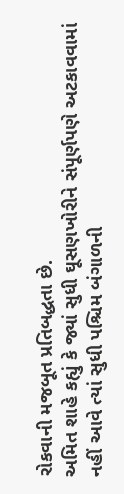રોકવાની મજબૂત પ્રતિબદ્ધતા છે.
અમિત શાહે કહ્યું કે જ્યાં સુધી ઘૂસણખોરીને સંપૂર્ણપણે અટકાવવામાં નહીં આવે ત્યાં સુધી પશ્ચિમ બંગાળની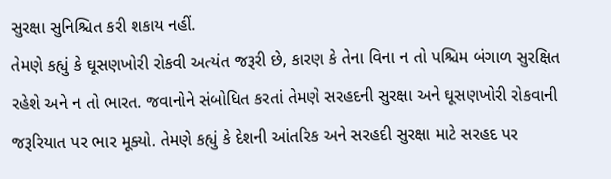સુરક્ષા સુનિશ્ચિત કરી શકાય નહીં.
તેમણે કહ્યું કે ઘૂસણખોરી રોકવી અત્યંત જરૂરી છે, કારણ કે તેના વિના ન તો પશ્ચિમ બંગાળ સુરક્ષિત રહેશે અને ન તો ભારત. જવાનોને સંબોધિત કરતાં તેમણે સરહદની સુરક્ષા અને ઘૂસણખોરી રોકવાની જરૂરિયાત પર ભાર મૂક્યો. તેમણે કહ્યું કે દેશની આંતરિક અને સરહદી સુરક્ષા માટે સરહદ પર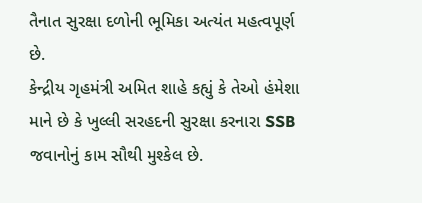તૈનાત સુરક્ષા દળોની ભૂમિકા અત્યંત મહત્વપૂર્ણ છે.
કેન્દ્રીય ગૃહમંત્રી અમિત શાહે કહ્યું કે તેઓ હંમેશા માને છે કે ખુલ્લી સરહદની સુરક્ષા કરનારા SSB જવાનોનું કામ સૌથી મુશ્કેલ છે.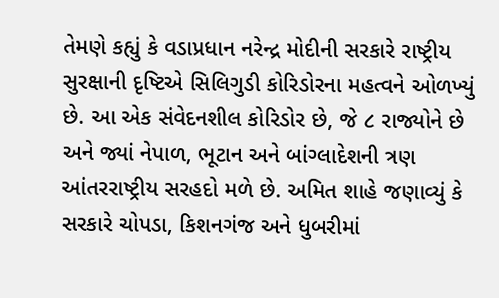તેમણે કહ્યું કે વડાપ્રધાન નરેન્દ્ર મોદીની સરકારે રાષ્ટ્રીય સુરક્ષાની દૃષ્ટિએ સિલિગુડી કોરિડોરના મહત્વને ઓળખ્યું છે. આ એક સંવેદનશીલ કોરિડોર છે, જે ૮ રાજ્યોને છે અને જ્યાં નેપાળ, ભૂટાન અને બાંગ્લાદેશની ત્રણ આંતરરાષ્ટ્રીય સરહદો મળે છે. અમિત શાહે જણાવ્યું કે સરકારે ચોપડા, કિશનગંજ અને ધુબરીમાં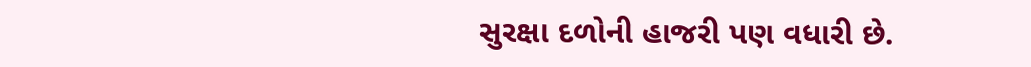સુરક્ષા દળોની હાજરી પણ વધારી છે.